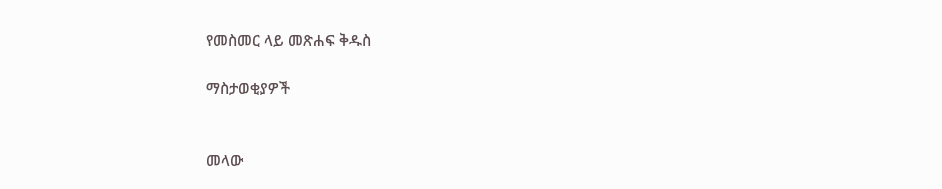የመስመር ላይ መጽሐፍ ቅዱስ

ማስታወቂያዎች


መላው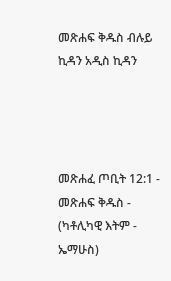መጽሐፍ ቅዱስ ብሉይ ኪዳን አዲስ ኪዳን




መጽሐፈ ጦቢት 12:1 - መጽሐፍ ቅዱስ - (ካቶሊካዊ እትም - ኤማሁስ)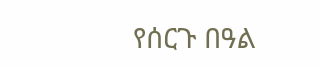የሰርጉ በዓል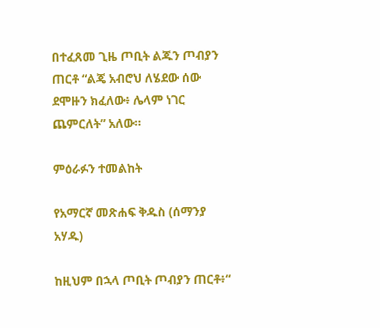በተፈጸመ ጊዜ ጦቢት ልጁን ጦብያን ጠርቶ “ልጄ አብሮህ ለሄደው ሰው ደሞዙን ክፈለው፥ ሌላም ነገር ጨምርለት” አለው።

ምዕራፉን ተመልከት

የአማርኛ መጽሐፍ ቅዱስ (ሰማንያ አሃዱ)

ከዚህም በኋላ ጦቢት ጦብያን ጠርቶ፥“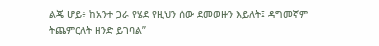ልጄ ሆይ፥ ከአንተ ጋራ የሄደ የዚህን ሰው ደመወዙን እይለት፤ ዳግመኛም ትጨምርለት ዘንድ ይገባል”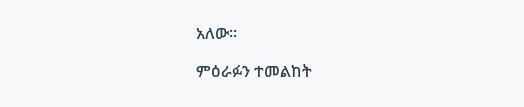አለው።

ምዕራፉን ተመልከት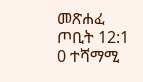መጽሐፈ ጦቢት 12:1
0 ተሻማሚ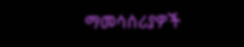ማመሳሰሪያዎች